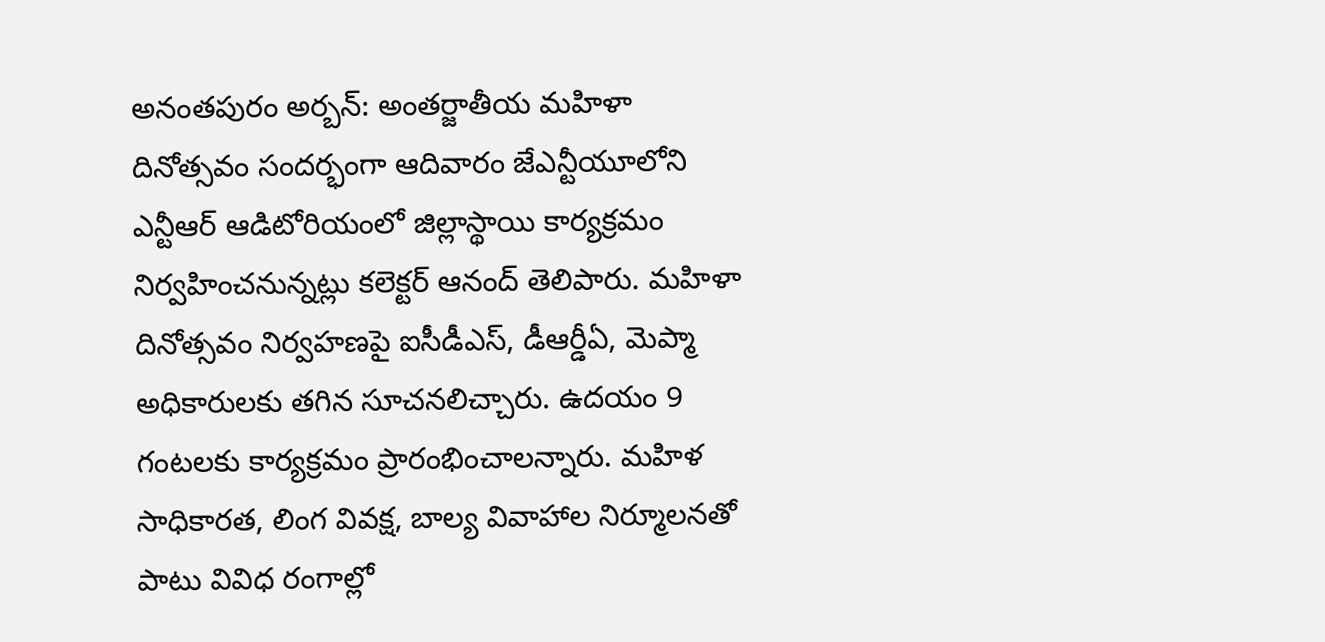అనంతపురం అర్బన్: అంతర్జాతీయ మహిళా దినోత్సవం సందర్భంగా ఆదివారం జేఎన్టీయూలోని ఎన్టీఆర్ ఆడిటోరియంలో జిల్లాస్థాయి కార్యక్రమం నిర్వహించనున్నట్లు కలెక్టర్ ఆనంద్ తెలిపారు. మహిళా దినోత్సవం నిర్వహణపై ఐసీడీఎస్, డీఆర్డీఏ, మెప్మా అధికారులకు తగిన సూచనలిచ్చారు. ఉదయం 9 గంటలకు కార్యక్రమం ప్రారంభించాలన్నారు. మహిళ సాధికారత, లింగ వివక్ష, బాల్య వివాహాల నిర్మూలనతో పాటు వివిధ రంగాల్లో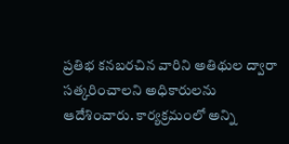ప్రతిభ కనబరచిన వారిని అతిథుల ద్వారా సత్కరించాలని అధికారులను ఆదేశించారు. కార్యక్రమంలో అన్ని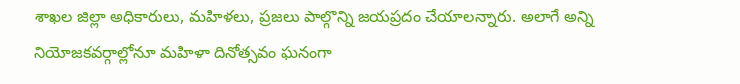శాఖల జిల్లా అధికారులు, మహిళలు, ప్రజలు పాల్గొన్ని జయప్రదం చేయాలన్నారు. అలాగే అన్ని నియోజకవర్గాల్లోనూ మహిళా దినోత్సవం ఘనంగా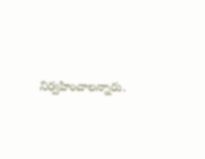నిర్వహించాలన్నారు.